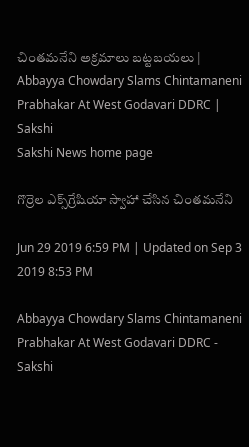చింతమనేని అక్రమాలు బట్టబయలు | Abbayya Chowdary Slams Chintamaneni Prabhakar At West Godavari DDRC | Sakshi
Sakshi News home page

గొర్రెల ఎక్స్‌గ్రేషియా స్వాహా చేసిన చింతమనేని

Jun 29 2019 6:59 PM | Updated on Sep 3 2019 8:53 PM

Abbayya Chowdary Slams Chintamaneni Prabhakar At West Godavari DDRC - Sakshi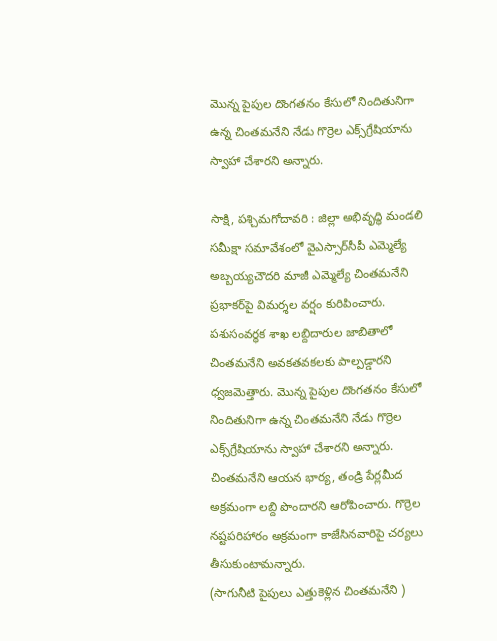మొన్న పైపుల దొంగతనం కేసులో నిందితునిగా ఉన్న చింతమనేని నేడు గొర్రెల ఎక్స్‌గ్రేషియాను స్వాహా చేశారని అన్నారు.

సాక్షి, పశ్చిమగోదావరి : జిల్లా అభివృద్ధి మండలి సమీక్షా సమావేశంలో వైఎస్సార్‌సీపీ ఎమ్మెల్యే అబ్బయ్యచౌదరి మాజీ ఎమ్మెల్యే చింతమనేని ప్రభాకర్‌పై విమర్శల వర్షం కురిపించారు. పశుసంవర్ధక శాఖ లబ్దిదారుల జాబితాలో చింతమనేని అవకతవకలకు పాల్పడ్డారని ధ్వజమెత్తారు. మొన్న పైపుల దొంగతనం కేసులో నిందితునిగా ఉన్న చింతమనేని నేడు గొర్రెల ఎక్స్‌గ్రేషియాను స్వాహా చేశారని అన్నారు. చింతమనేని‌ ఆయన భార్య, తండ్రి పేర్లమీద అక్రమంగా లబ్ది పొందారని ఆరోపించారు. గొర్రెల నష్టపరిహారం అక్రమంగా కాజేసినవారిపై చర్యలు తీసుకుంటామన్నారు.
(సాగునీటి పైపులు ఎత్తుకెళ్లిన చింతమనేని )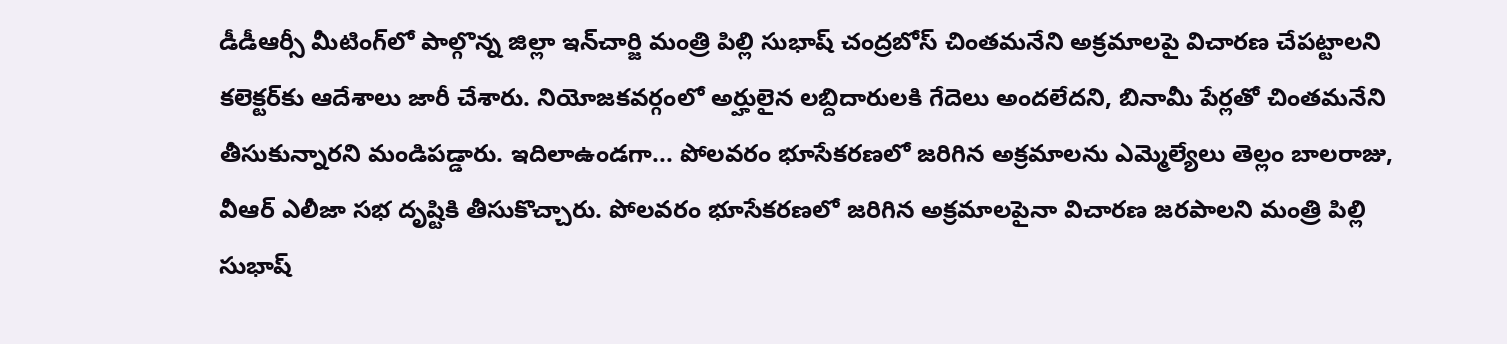డీడీఆర్సీ మీటింగ్‌లో పాల్గొన్న జిల్లా ఇన్‌చార్జి మంత్రి పిల్లి సుభాష్ చంద్రబోస్ చింతమనేని అక్రమాలపై విచారణ చేపట్టాలని కలెక్టర్‌కు ఆదేశాలు జారీ చేశారు. నియోజకవర్గంలో అర్హులైన లబ్దిదారులకి గేదెలు అందలేదని, బినామీ పేర్లతో చింతమనేని తీసుకున్నారని మండిపడ్డారు. ఇదిలాఉండగా... పోలవరం భూసేకరణలో జరిగిన అక్రమాలను ఎమ్మెల్యేలు తెల్లం బాలరాజు, వీఆర్ ఎలీజా సభ దృష్టికి తీసుకొచ్చారు. పోలవరం భూసేకరణలో జరిగిన అక్రమాలపైనా విచారణ జరపాలని మంత్రి పిల్లి సుభాష్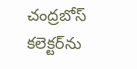చంద్రబోస్ కలెక్టర్‌ను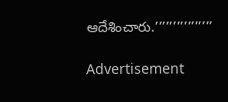ఆదేశించారు.’’’’’’’’’’’’’’’’

Advertisement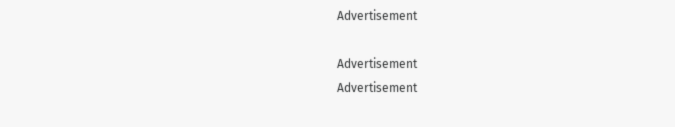Advertisement

Advertisement
Advertisement